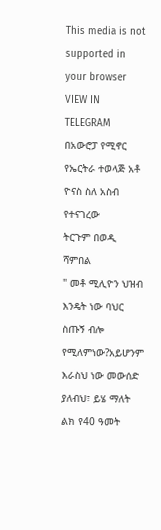This media is not supported in your browser
VIEW IN TELEGRAM
በአውሮፓ የሚኖር የኤርትራ ተወላጅ አቶ ዮናስ ስለ አስብ የተናገረው
ትርጉም በወዲ ሻምበል
" መቶ ሚሊዮን ህዝብ እንዴት ነው ባህር ስጡኝ ብሎ የሚለምነው?አይሆንም እራስህ ነው መውሰድ ያለብህ፣ ይሄ ማለት ልክ የ40 ዓመት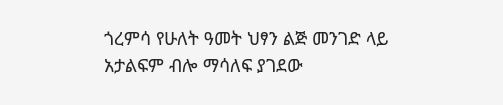ጎረምሳ የሁለት ዓመት ህፃን ልጅ መንገድ ላይ አታልፍም ብሎ ማሳለፍ ያገደው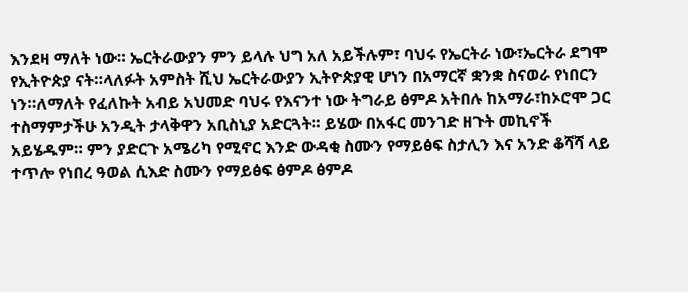እንደዛ ማለት ነው። ኤርትራውያን ምን ይላሉ ህግ አለ አይችሉም፣ ባህሩ የኤርትራ ነው፣ኤርትራ ደግሞ የኢትዮጵያ ናት።ላለፉት አምስት ሺህ ኤርትራውያን ኢትዮጵያዊ ሆነን በአማርኛ ቋንቋ ስናወራ የነበርን ነን።ለማለት የፈለኩት አብይ አህመድ ባህሩ የእናንተ ነው ትግራይ ፅምዶ አትበሉ ከአማራ፣ከኦሮሞ ጋር ተስማምታችሁ አንዲት ታላቅዋን አቢስኒያ አድርጓት። ይሄው በአፋር መንገድ ዘጉት መኪኖች አይሄዱም። ምን ያድርጉ አሜሪካ የሚኖር እንድ ውዳቂ ስሙን የማይፅፍ ስታሊን እና አንድ ቆሻሻ ላይ ተጥሎ የነበረ ዓወል ሲእድ ስሙን የማይፅፍ ፅምዶ ፅምዶ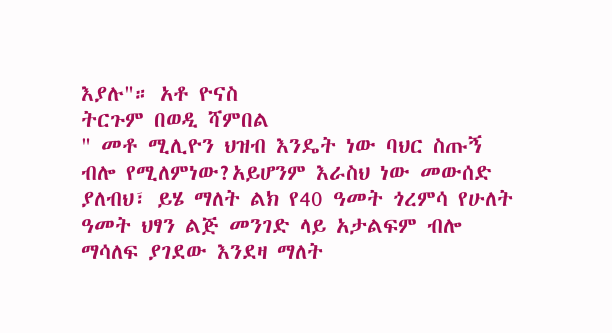እያሉ"። አቶ ዮናስ
ትርጉም በወዲ ሻምበል
" መቶ ሚሊዮን ህዝብ እንዴት ነው ባህር ስጡኝ ብሎ የሚለምነው?አይሆንም እራስህ ነው መውሰድ ያለብህ፣ ይሄ ማለት ልክ የ40 ዓመት ጎረምሳ የሁለት ዓመት ህፃን ልጅ መንገድ ላይ አታልፍም ብሎ ማሳለፍ ያገደው እንደዛ ማለት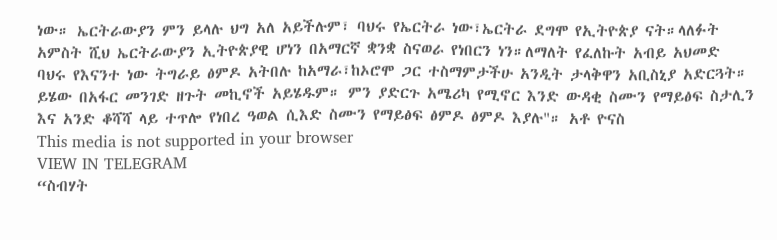ነው። ኤርትራውያን ምን ይላሉ ህግ አለ አይችሉም፣ ባህሩ የኤርትራ ነው፣ኤርትራ ደግሞ የኢትዮጵያ ናት።ላለፉት አምስት ሺህ ኤርትራውያን ኢትዮጵያዊ ሆነን በአማርኛ ቋንቋ ስናወራ የነበርን ነን።ለማለት የፈለኩት አብይ አህመድ ባህሩ የእናንተ ነው ትግራይ ፅምዶ አትበሉ ከአማራ፣ከኦሮሞ ጋር ተስማምታችሁ አንዲት ታላቅዋን አቢስኒያ አድርጓት። ይሄው በአፋር መንገድ ዘጉት መኪኖች አይሄዱም። ምን ያድርጉ አሜሪካ የሚኖር እንድ ውዳቂ ስሙን የማይፅፍ ስታሊን እና አንድ ቆሻሻ ላይ ተጥሎ የነበረ ዓወል ሲእድ ስሙን የማይፅፍ ፅምዶ ፅምዶ እያሉ"። አቶ ዮናስ
This media is not supported in your browser
VIEW IN TELEGRAM
“ስብሃት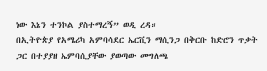ነው እኔን ተንኮል ያስተማረኝ” ወዲ ረዳ።
በኢትዮጵያ የአሜሪካ አምባሳደር ኤርቪን ማሲንጋ በቅርቡ ከድሮን ጥቃት ጋር በተያያዘ ኤምባሲያቸው ያወጣው መግለጫ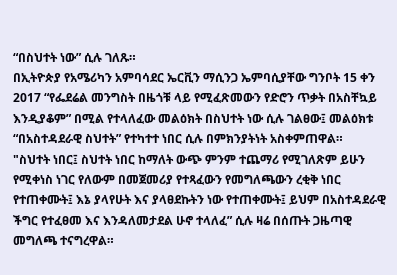“በስህተት ነው” ሲሉ ገለጹ።
በኢትዮጵያ የአሜሪካን አምባሳደር ኤርቪን ማሲንጋ ኤምባሲያቸው ግንቦት 15 ቀን 2017 “የፌደሬል መንግስት በዜጎቹ ላይ የሚፈጽመውን የድሮን ጥቃት በአስቸኳይ እንዲያቆም” በሚል የተላለፈው መልዕክት በስህተት ነው ሲሉ ገልፀው፤ መልዕክቱ “በአስተዳደራዊ ስህተት” የተካተተ ነበር ሲሉ በምክንያትነት አስቀምጠዋል።
"ስህተት ነበር፤ ስህተት ነበር ከማለት ውጭ ምንም ተጨማሪ የሚገለጽም ይሁን የሚቀነስ ነገር የለውም በመጀመሪያ የተጻፈውን የመግለጫውን ረቂቅ ነበር የተጠቀሙት፤ እኔ ያላየሁት እና ያላፀደኩትን ነው የተጠቀሙት፤ ይህም በአስተዳደራዊ ችግር የተፈፀመ እና እንዳለመታደል ሁኖ ተላለፈ” ሲሉ ዛሬ በሰጡት ጋዜጣዊ መግለጫ ተናግረዋል።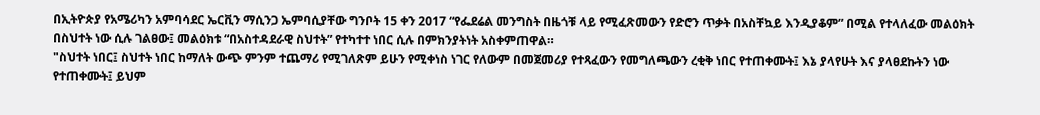በኢትዮጵያ የአሜሪካን አምባሳደር ኤርቪን ማሲንጋ ኤምባሲያቸው ግንቦት 15 ቀን 2017 “የፌደሬል መንግስት በዜጎቹ ላይ የሚፈጽመውን የድሮን ጥቃት በአስቸኳይ እንዲያቆም” በሚል የተላለፈው መልዕክት በስህተት ነው ሲሉ ገልፀው፤ መልዕክቱ “በአስተዳደራዊ ስህተት” የተካተተ ነበር ሲሉ በምክንያትነት አስቀምጠዋል።
"ስህተት ነበር፤ ስህተት ነበር ከማለት ውጭ ምንም ተጨማሪ የሚገለጽም ይሁን የሚቀነስ ነገር የለውም በመጀመሪያ የተጻፈውን የመግለጫውን ረቂቅ ነበር የተጠቀሙት፤ እኔ ያላየሁት እና ያላፀደኩትን ነው የተጠቀሙት፤ ይህም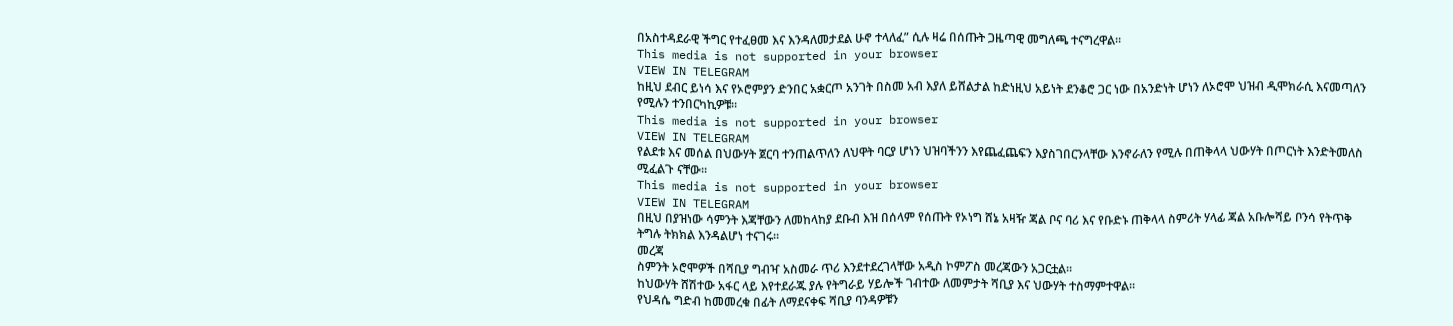በአስተዳደራዊ ችግር የተፈፀመ እና እንዳለመታደል ሁኖ ተላለፈ” ሲሉ ዛሬ በሰጡት ጋዜጣዊ መግለጫ ተናግረዋል።
This media is not supported in your browser
VIEW IN TELEGRAM
ከዚህ ደብር ይነሳ እና የኦሮምያን ድንበር አቋርጦ አንገት በስመ አብ እያለ ይሸልታል ከድነዚህ አይነት ደንቆሮ ጋር ነው በአንድነት ሆነን ለኦሮሞ ህዝብ ዲሞክራሲ እናመጣለን የሚሉን ተንበርካኪዎቹ።
This media is not supported in your browser
VIEW IN TELEGRAM
የልደቱ እና መሰል በህውሃት ጀርባ ተንጠልጥለን ለህዋት ባርያ ሆነን ህዝባችንን እየጨፈጨፍን እያስገበርንላቸው እንኖራለን የሚሉ በጠቅላላ ህውሃት በጦርነት እንድትመለስ ሚፈልጉ ናቸው።
This media is not supported in your browser
VIEW IN TELEGRAM
በዚህ በያዝነው ሳምንት እጃቸውን ለመከላከያ ደቡብ እዝ በሰላም የሰጡት የኦነግ ሸኔ አዛዥ ጃል ቦና ባሪ እና የቡድኑ ጠቅላላ ስምሪት ሃላፊ ጃል አቡሎሻይ ቦንሳ የትጥቅ ትግሉ ትክክል እንዳልሆነ ተናገሩ።
መረጃ
ስምንት ኦሮሞዎች በሻቢያ ግብዣ አስመራ ጥሪ እንደተደረገላቸው አዲስ ኮምፖስ መረጃውን አጋርቷል።
ከህውሃት ሸሽተው አፋር ላይ እየተደራጁ ያሉ የትግራይ ሃይሎች ገብተው ለመምታት ሻቢያ እና ህውሃት ተስማምተዋል።
የህዳሴ ግድብ ከመመረቁ በፊት ለማደናቀፍ ሻቢያ ባንዳዎቹን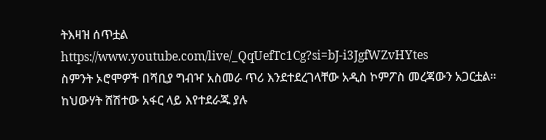ትእዛዝ ሰጥቷል
https://www.youtube.com/live/_QqUefTc1Cg?si=bJ-i3JgfWZvHYtes
ስምንት ኦሮሞዎች በሻቢያ ግብዣ አስመራ ጥሪ እንደተደረገላቸው አዲስ ኮምፖስ መረጃውን አጋርቷል።
ከህውሃት ሸሽተው አፋር ላይ እየተደራጁ ያሉ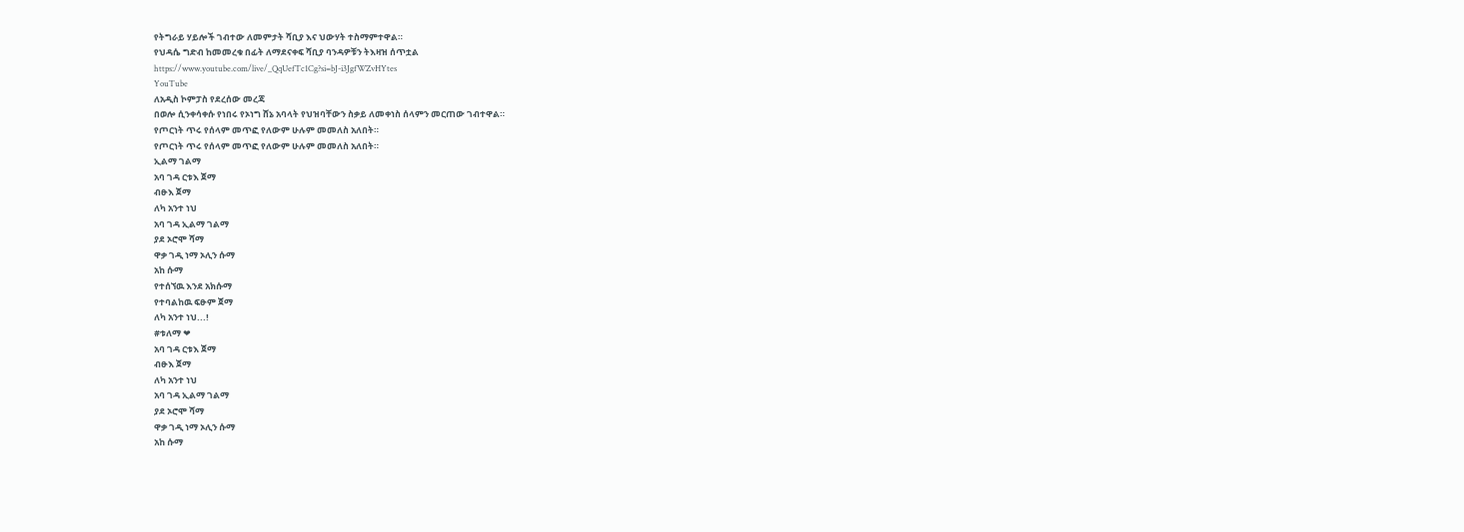የትግራይ ሃይሎች ገብተው ለመምታት ሻቢያ እና ህውሃት ተስማምተዋል።
የህዳሴ ግድብ ከመመረቁ በፊት ለማደናቀፍ ሻቢያ ባንዳዎቹን ትእዛዝ ሰጥቷል
https://www.youtube.com/live/_QqUefTc1Cg?si=bJ-i3JgfWZvHYtes
YouTube
ለአዲስ ኮምፓስ የደረሰው መረጃ
በወሎ ሲንቀሳቀሱ የነበሩ የኦነግ ሸኔ አባላት የህዝባቸውን ስቃይ ለመቀነስ ሰላምን መርጠው ገብተዋል።
የጦርነት ጥሩ የሰላም መጥፎ የለውም ሁሉም መመለስ አለበት።
የጦርነት ጥሩ የሰላም መጥፎ የለውም ሁሉም መመለስ አለበት።
ኢልማ ገልማ
አባ ገዳ ርቱእ ጀማ
ብፁእ ጀማ
ለካ አንተ ነህ
አባ ገዳ ኢልማ ገልማ
ያደ ኦሮሞ ሻማ
ዋቃ ገዲ ነማ ኦሊን ሱማ
አከ ሱማ
የተሰኘዉ እንደ አክሱማ
የተባልከዉ ፍፁም ጀማ
ለካ አንተ ነህ...!
#ቱለማ ❤
አባ ገዳ ርቱእ ጀማ
ብፁእ ጀማ
ለካ አንተ ነህ
አባ ገዳ ኢልማ ገልማ
ያደ ኦሮሞ ሻማ
ዋቃ ገዲ ነማ ኦሊን ሱማ
አከ ሱማ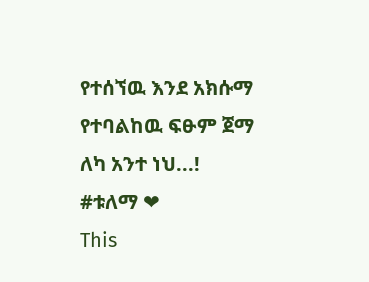የተሰኘዉ እንደ አክሱማ
የተባልከዉ ፍፁም ጀማ
ለካ አንተ ነህ...!
#ቱለማ ❤
This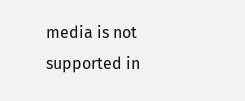media is not supported in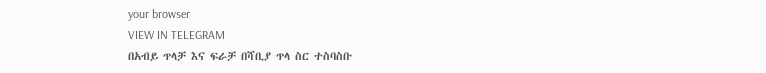your browser
VIEW IN TELEGRAM
በአብይ ጥላቻ እና ፍራቻ በሻቢያ ጥላ ስር ተስባስቡ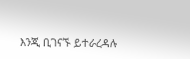እንጂ ቢገናኙ ይተራረዳሉ